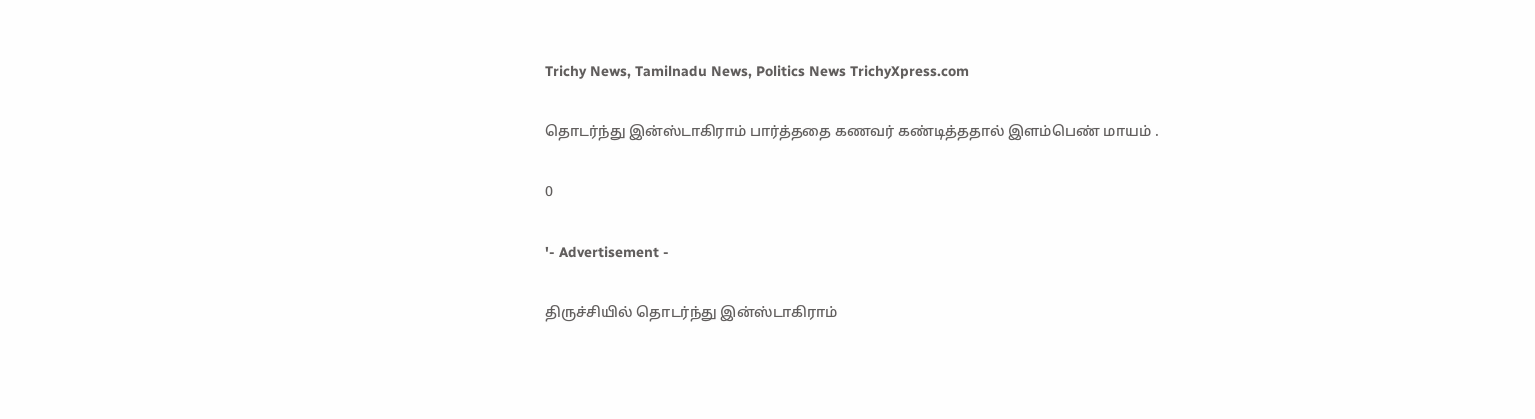Trichy News, Tamilnadu News, Politics News TrichyXpress.com

தொடர்ந்து இன்ஸ்டாகிராம் பார்த்ததை கணவர் கண்டித்ததால் இளம்பெண் மாயம் .

0

'- Advertisement -

திருச்சியில் தொடர்ந்து இன்ஸ்டாகிராம்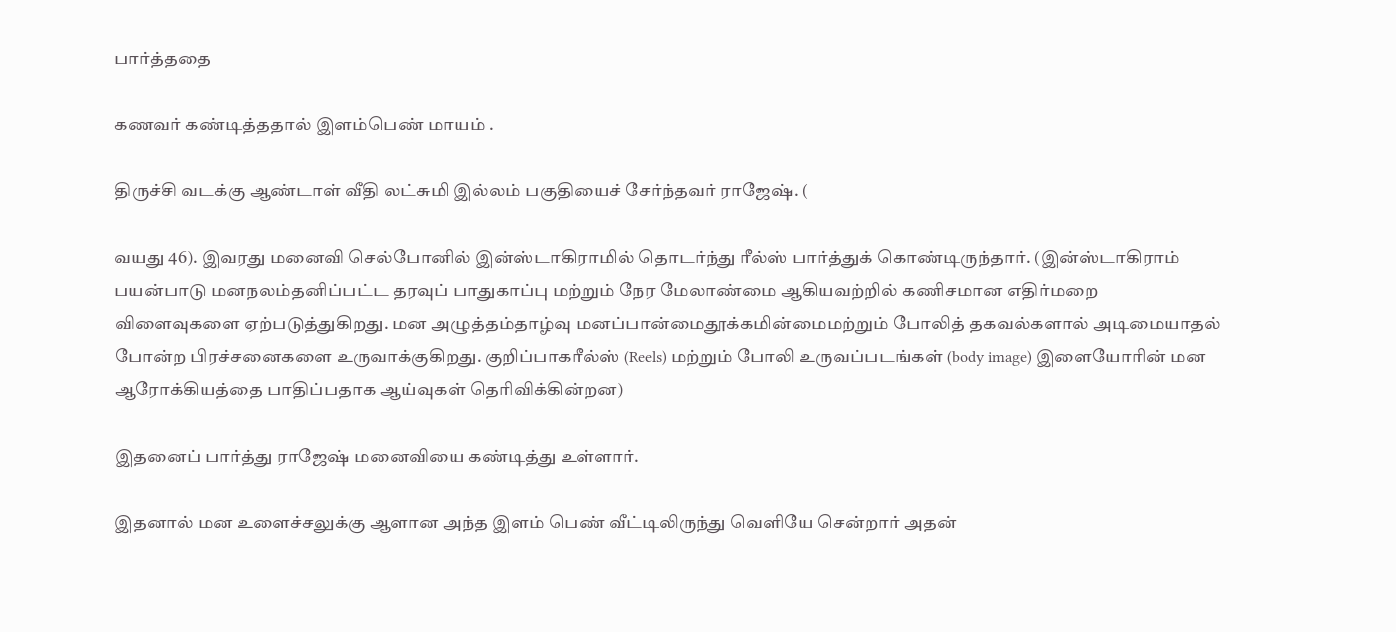பார்த்ததை

கணவர் கண்டித்ததால் இளம்பெண் மாயம் .

திருச்சி வடக்கு ஆண்டாள் வீதி லட்சுமி இல்லம் பகுதியைச் சேர்ந்தவர் ராஜேஷ். (

வயது 46). இவரது மனைவி செல்போனில் இன்ஸ்டாகிராமில் தொடர்ந்து ரீல்ஸ் பார்த்துக் கொண்டிருந்தார். (இன்ஸ்டாகிராம் பயன்பாடு மனநலம்தனிப்பட்ட தரவுப் பாதுகாப்பு மற்றும் நேர மேலாண்மை ஆகியவற்றில் கணிசமான எதிர்மறை விளைவுகளை ஏற்படுத்துகிறது. மன அழுத்தம்தாழ்வு மனப்பான்மைதூக்கமின்மைமற்றும் போலித் தகவல்களால் அடிமையாதல் போன்ற பிரச்சனைகளை உருவாக்குகிறது. குறிப்பாகரீல்ஸ் (Reels) மற்றும் போலி உருவப்படங்கள் (body image) இளையோரின் மன ஆரோக்கியத்தை பாதிப்பதாக ஆய்வுகள் தெரிவிக்கின்றன)

இதனைப் பார்த்து ராஜேஷ் மனைவியை கண்டித்து உள்ளார்.

இதனால் மன உளைச்சலுக்கு ஆளான அந்த இளம் பெண் வீட்டிலிருந்து வெளியே சென்றார் அதன்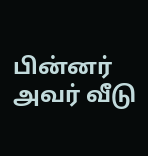பின்னர் அவர் வீடு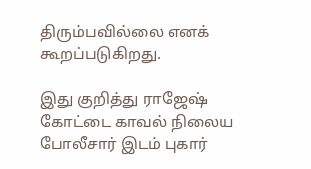திரும்பவில்லை எனக் கூறப்படுகிறது.

இது குறித்து ராஜேஷ் கோட்டை காவல் நிலைய போலீசார் இடம் புகார்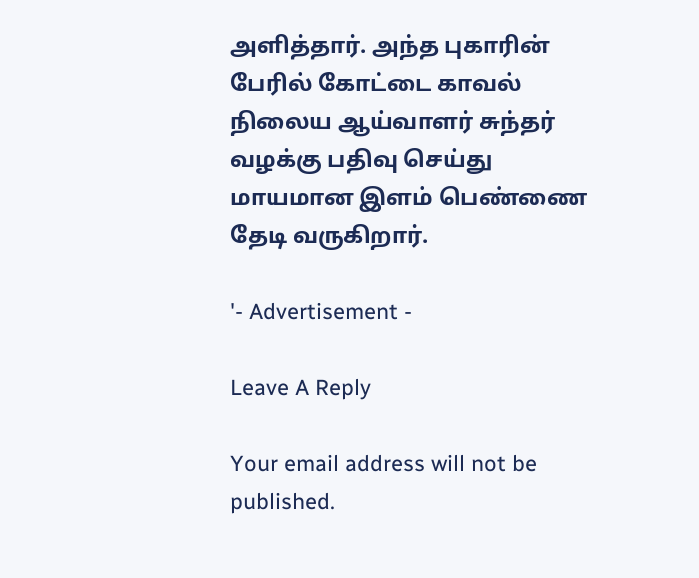அளித்தார். அந்த புகாரின் பேரில் கோட்டை காவல் நிலைய ஆய்வாளர் சுந்தர் வழக்கு பதிவு செய்து மாயமான இளம் பெண்ணை தேடி வருகிறார்.

'- Advertisement -

Leave A Reply

Your email address will not be published.